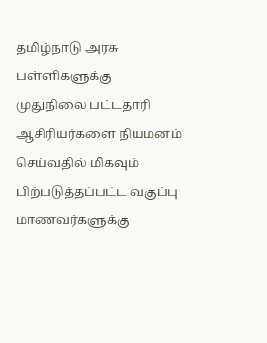தமிழ்நாடு அரசு பள்ளிகளுக்கு முதுநிலை பட்டதாரி ஆசிரியர்களை நியமனம் செய்வதில் மிகவும் பிற்படுத்தப்பட்ட வகுப்பு மாணவர்களுக்கு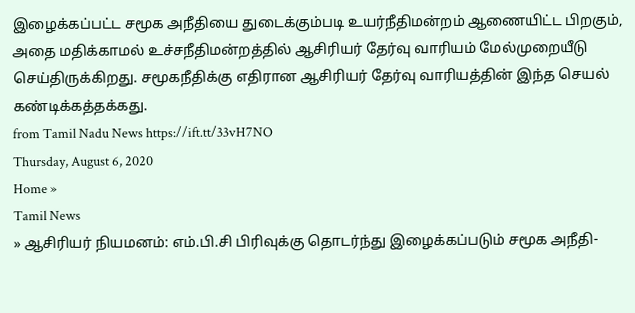இழைக்கப்பட்ட சமூக அநீதியை துடைக்கும்படி உயர்நீதிமன்றம் ஆணையிட்ட பிறகும், அதை மதிக்காமல் உச்சநீதிமன்றத்தில் ஆசிரியர் தேர்வு வாரியம் மேல்முறையீடு செய்திருக்கிறது. சமூகநீதிக்கு எதிரான ஆசிரியர் தேர்வு வாரியத்தின் இந்த செயல் கண்டிக்கத்தக்கது.
from Tamil Nadu News https://ift.tt/33vH7NO
Thursday, August 6, 2020
Home »
Tamil News
» ஆசிரியர் நியமனம்: எம்.பி.சி பிரிவுக்கு தொடர்ந்து இழைக்கப்படும் சமூக அநீதி-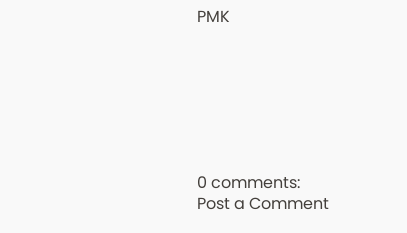PMK







0 comments:
Post a Comment